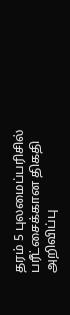தரம் 5 புலமைப்பரிசில் பரீட்சைக்கான திகதி அறிவிப்பு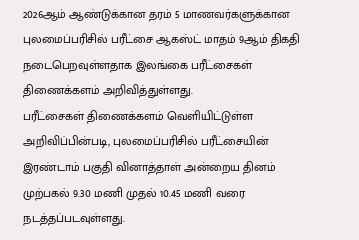2026ஆம் ஆண்டுக்கான தரம் 5 மாணவர்களுக்கான புலமைப்பரிசில் பரீட்சை ஆகஸ்ட் மாதம் 9ஆம் திகதி நடைபெறவுள்ளதாக இலங்கை பரீட்சைகள் திணைக்களம் அறிவித்துள்ளது.
பரீட்சைகள் திணைக்களம் வெளியிட்டுள்ள அறிவிப்பின்படி, புலமைப்பரிசில் பரீட்சையின் இரண்டாம் பகுதி வினாத்தாள் அன்றைய தினம் முற்பகல் 9.30 மணி முதல் 10.45 மணி வரை நடத்தப்படவுள்ளது.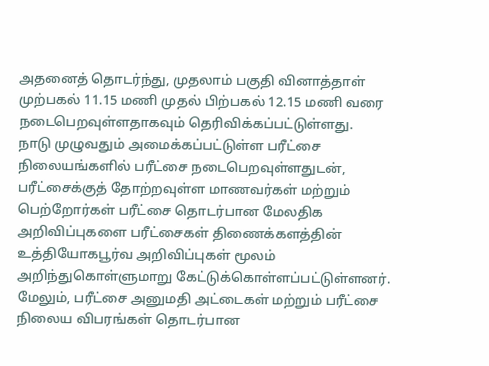அதனைத் தொடர்ந்து, முதலாம் பகுதி வினாத்தாள் முற்பகல் 11.15 மணி முதல் பிற்பகல் 12.15 மணி வரை நடைபெறவுள்ளதாகவும் தெரிவிக்கப்பட்டுள்ளது.
நாடு முழுவதும் அமைக்கப்பட்டுள்ள பரீட்சை நிலையங்களில் பரீட்சை நடைபெறவுள்ளதுடன், பரீட்சைக்குத் தோற்றவுள்ள மாணவர்கள் மற்றும் பெற்றோர்கள் பரீட்சை தொடர்பான மேலதிக அறிவிப்புகளை பரீட்சைகள் திணைக்களத்தின் உத்தியோகபூர்வ அறிவிப்புகள் மூலம் அறிந்துகொள்ளுமாறு கேட்டுக்கொள்ளப்பட்டுள்ளனர்.
மேலும், பரீட்சை அனுமதி அட்டைகள் மற்றும் பரீட்சை நிலைய விபரங்கள் தொடர்பான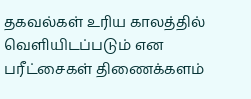தகவல்கள் உரிய காலத்தில் வெளியிடப்படும் என பரீட்சைகள் திணைக்களம்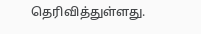தெரிவித்துள்ளது.